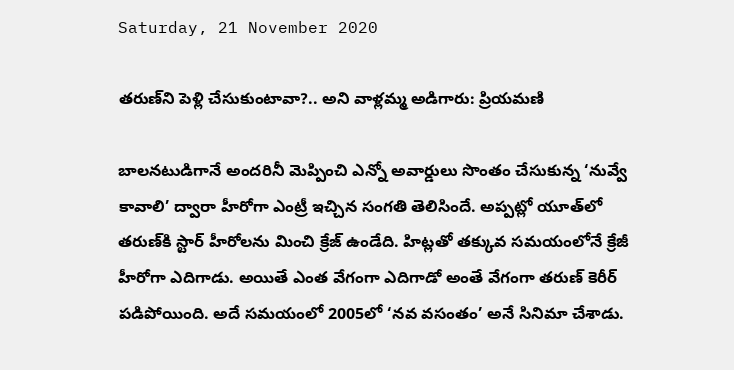Saturday, 21 November 2020

తరుణ్‌ని పెళ్లి చేసుకుంటావా?.. అని వాళ్లమ్మ అడిగారు: ప్రియమణి

బాలనటుడిగానే అందరినీ మెప్పించి ఎన్నో అవార్డులు సొంతం చేసుకున్న ‘నువ్వే కావాలి’ ద్వారా హీరోగా ఎంట్రీ ఇచ్చిన సంగతి తెలిసిందే. అప్పట్లో యూత్‌లో తరుణ్‌కి స్టార్ హీరోలను మించి క్రేజ్ ఉండేది. హిట్లతో తక్కువ సమయంలోనే క్రేజీ హీరోగా ఎదిగాడు. అయితే ఎంత వేగంగా ఎదిగాడో అంతే వేగంగా తరుణ్ కెరీర్‌ పడిపోయింది. అదే సమయంలో 2005లో ‘నవ వసంతం’ అనే సినిమా చేశాడు.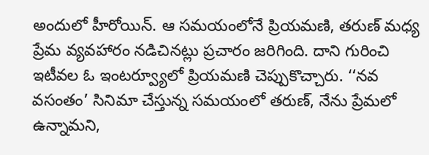అందులో హీరోయిన్. ఆ సమయంలోనే ప్రియమణి, తరుణ్ మధ్య ప్రేమ వ్యవహారం నడిచినట్లు ప్రచారం జరిగింది. దాని గురించి ఇటీవల ఓ ఇంటర్వ్యూలో ప్రియమణి చెప్పుకొచ్చారు. ‘‘నవ వసంతం’ సినిమా చేస్తున్న సమయంలో తరుణ్, నేను ప్రేమలో ఉన్నామని,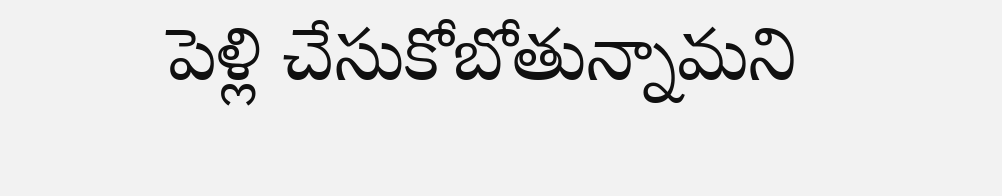పెళ్లి చేసుకోబోతున్నామని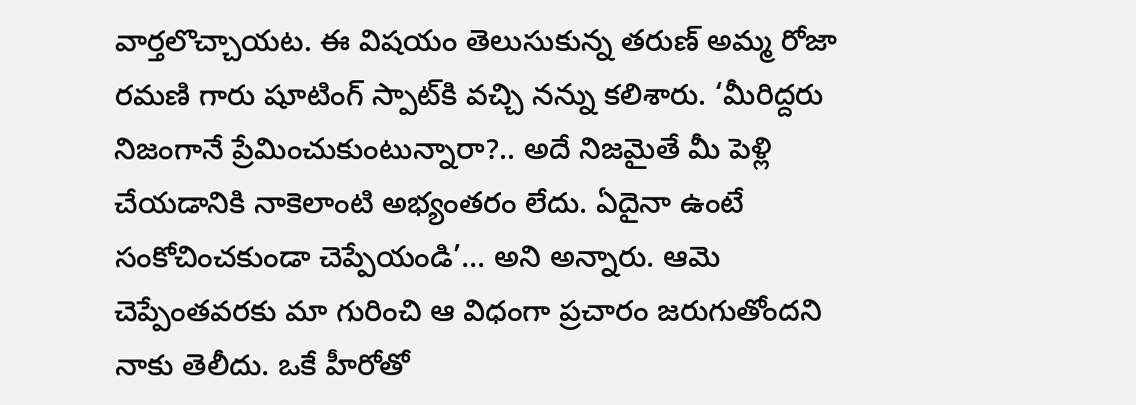వార్తలొచ్చాయట. ఈ విషయం తెలుసుకున్న తరుణ్ అమ్మ రోజా రమణి గారు షూటింగ్ స్పాట్‌కి వచ్చి నన్ను కలిశారు. ‘మీరిద్దరు నిజంగానే ప్రేమించుకుంటున్నారా?.. అదే నిజమైతే మీ పెళ్లి చేయడానికి నాకెలాంటి అభ్యంతరం లేదు. ఏదైనా ఉంటే సంకోచించకుండా చెప్పేయండి’... అని అన్నారు. ఆమె చెప్పేంతవరకు మా గురించి ఆ విధంగా ప్రచారం జరుగుతోందని నాకు తెలీదు. ఒకే హీరోతో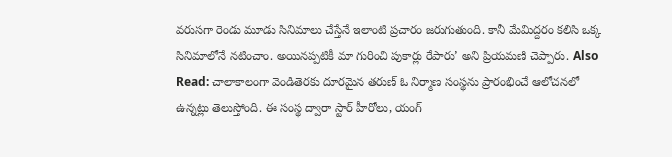వరుసగా రెండు మూడు సినిమాలు చేస్తేనే ఇలాంటి ప్రచారం జరుగుతుంది. కానీ మేమిద్దరం కలిసి ఒక్క సినిమాలోనే నటించాం. అయినప్పటికీ మా గురించి పుకార్లు రేపారు’ అని ప్రియమణి చెప్పారు. Also Read: చాలాకాలంగా వెండితెరకు దూరమైన తరుణ్ ఓ నిర్మాణ సంస్థను ప్రారంభించే ఆలోచనలో ఉన్నట్లు తెలుస్తోంది. ఈ సంస్థ ద్వారా స్టార్ హీరోలు, యంగ్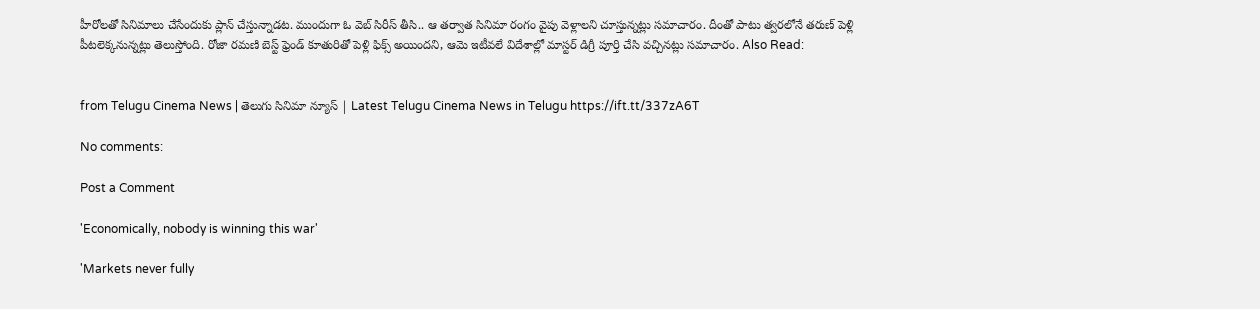హీరోలతో సినిమాలు చేసేందుకు ప్లాన్ చేస్తున్నాడట. ముందుగా ఓ వెబ్ సిరీస్‌ తీసి.. ఆ తర్వాత సినిమా రంగం వైపు వెళ్లాలని చూస్తున్నట్లు సమాచారం. దీంతో పాటు త్వరలోనే తరుణ్ పెళ్లి పీటలెక్కనున్నట్లు తెలుస్తోంది. రోజా రమణి బెస్ట్ ఫ్రెండ్‌ కూతురితో పెళ్లి ఫిక్స్ అయిందని, ఆమె ఇటీవలే విదేశాల్లో మాస్టర్ డిగ్రీ పూర్తి చేసి వచ్చినట్లు సమాచారం. Also Read:


from Telugu Cinema News | తెలుగు సినిమా న్యూస్ | Latest Telugu Cinema News in Telugu https://ift.tt/337zA6T

No comments:

Post a Comment

'Economically, nobody is winning this war'

'Markets never fully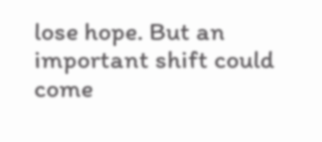lose hope. But an important shift could come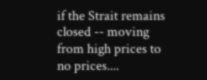if the Strait remains closed -- moving from high prices to no prices....